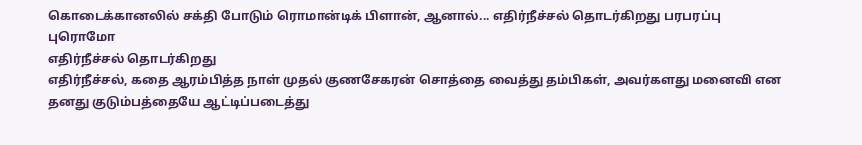கொடைக்கானலில் சக்தி போடும் ரொமான்டிக் பிளான், ஆனால்... எதிர்நீச்சல் தொடர்கிறது பரபரப்பு புரொமோ
எதிர்நீச்சல் தொடர்கிறது
எதிர்நீச்சல், கதை ஆரம்பித்த நாள் முதல் குணசேகரன் சொத்தை வைத்து தம்பிகள், அவர்களது மனைவி என தனது குடும்பத்தையே ஆட்டிப்படைத்து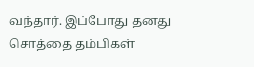வந்தார். இப்போது தனது சொத்தை தம்பிகள்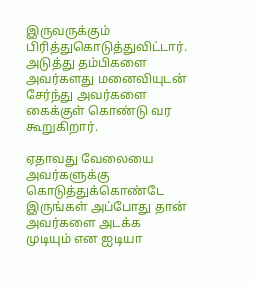இருவருக்கும் பிரித்துகொடுத்துவிட்டார்.
அடுத்து தம்பிகளை அவர்களது மனைவியுடன் சேர்ந்து அவர்களை கைக்குள் கொண்டு வர கூறுகிறார்.

ஏதாவது வேலையை அவர்களுக்கு கொடுத்துக்கொண்டே இருங்கள் அப்போது தான் அவர்களை அடக்க முடியும் என ஐடியா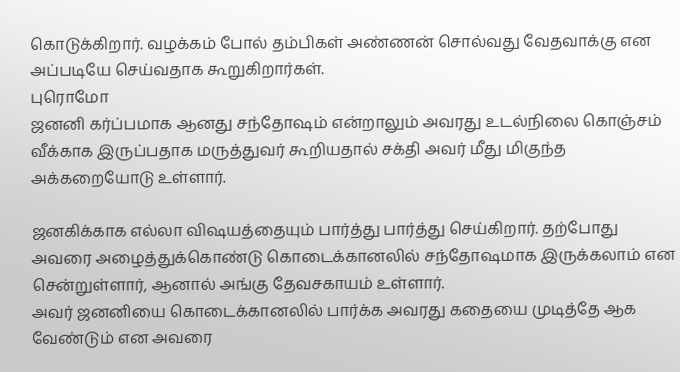கொடுக்கிறார். வழக்கம் போல் தம்பிகள் அண்ணன் சொல்வது வேதவாக்கு என அப்படியே செய்வதாக கூறுகிறார்கள்.
புரொமோ
ஜனனி கர்ப்பமாக ஆனது சந்தோஷம் என்றாலும் அவரது உடல்நிலை கொஞ்சம் வீக்காக இருப்பதாக மருத்துவர் கூறியதால் சக்தி அவர் மீது மிகுந்த அக்கறையோடு உள்ளார்.

ஜனகிக்காக எல்லா விஷயத்தையும் பார்த்து பார்த்து செய்கிறார். தற்போது அவரை அழைத்துக்கொண்டு கொடைக்கானலில் சந்தோஷமாக இருக்கலாம் என சென்றுள்ளார், ஆனால் அங்கு தேவசகாயம் உள்ளார்.
அவர் ஜனனியை கொடைக்கானலில் பார்க்க அவரது கதையை முடித்தே ஆக வேண்டும் என அவரை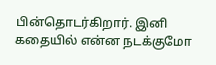பின்தொடர்கிறார். இனி கதையில் என்ன நடக்குமோ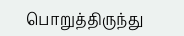பொறுத்திருந்து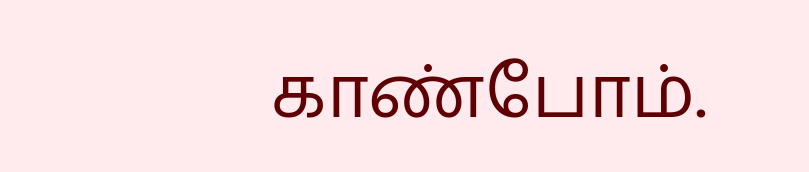காண்போம்.